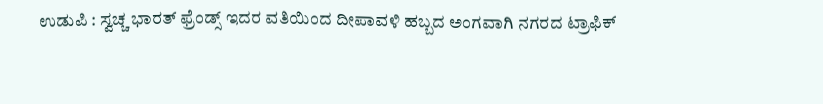ಉಡುಪಿ : ಸ್ವಚ್ಚ ಭಾರತ್ ಫ್ರೆಂಡ್ಸ್ ಇದರ ವತಿಯಿಂದ ದೀಪಾವಳಿ ಹಬ್ಬದ ಅಂಗವಾಗಿ ನಗರದ ಟ್ರಾಫಿಕ್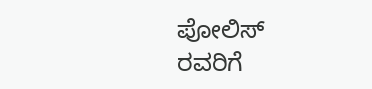ಪೋಲಿಸ್ ರವರಿಗೆ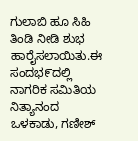ಗುಲಾಬಿ ಹೂ ಸಿಹಿ ತಿಂಡಿ ನೀಡಿ ಶುಭ ಹಾರೈಸಲಾಯಿತು.ಈ ಸಂದಭ೯ದಲ್ಲಿ ನಾಗರಿಕ ಸಮಿತಿಯ ನಿತ್ಯಾನಂದ ಒಳಕಾಡು, ಗಣೀಶ್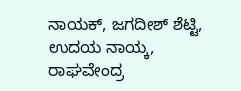ನಾಯಕ್, ಜಗದೀಶ್ ಶೆಟ್ಟಿ, ಉದಯ ನಾಯ್ಕ, ರಾಘವೇಂದ್ರ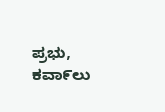ಪ್ರಭು, ಕವಾ೯ಲು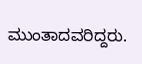ಮುಂತಾದವರಿದ್ದರು.